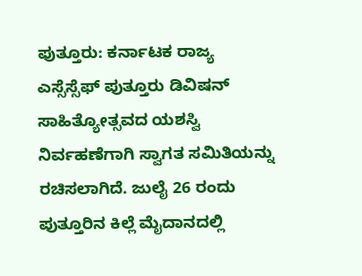ಪುತ್ತೂರು: ಕರ್ನಾಟಕ ರಾಜ್ಯ ಎಸ್ಸೆಸ್ಸೆಫ್ ಪುತ್ತೂರು ಡಿವಿಷನ್ ಸಾಹಿತ್ಯೋತ್ಸವದ ಯಶಸ್ವಿ ನಿರ್ವಹಣೆಗಾಗಿ ಸ್ವಾಗತ ಸಮಿತಿಯನ್ನು ರಚಿಸಲಾಗಿದೆ. ಜುಲೈ 26 ರಂದು ಪುತ್ತೂರಿನ ಕಿಲ್ಲೆ ಮೈದಾನದಲ್ಲಿ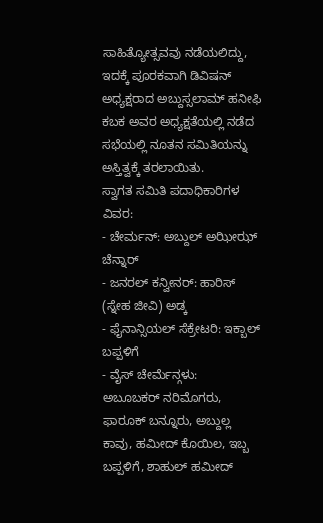ಸಾಹಿತ್ಯೋತ್ಸವವು ನಡೆಯಲಿದ್ದು, ಇದಕ್ಕೆ ಪೂರಕವಾಗಿ ಡಿವಿಷನ್ ಅಧ್ಯಕ್ಷರಾದ ಅಬ್ದುಸ್ಸಲಾಮ್ ಹನೀಫಿ ಕಬಕ ಅವರ ಅಧ್ಯಕ್ಷತೆಯಲ್ಲಿ ನಡೆದ ಸಭೆಯಲ್ಲಿ ನೂತನ ಸಮಿತಿಯನ್ನು ಅಸ್ತಿತ್ವಕ್ಕೆ ತರಲಾಯಿತು.
ಸ್ವಾಗತ ಸಮಿತಿ ಪದಾಧಿಕಾರಿಗಳ ವಿವರ:
- ಚೇರ್ಮನ್: ಅಬ್ದುಲ್ ಅಝೀಝ್ ಚೆನ್ನಾರ್
- ಜನರಲ್ ಕನ್ವೀನರ್: ಹಾರಿಸ್ (ಸ್ನೇಹ ಜೀವಿ) ಅಡ್ಕ
- ಫೈನಾನ್ಸಿಯಲ್ ಸೆಕ್ರೇಟರಿ: ಇಕ್ಬಾಲ್ ಬಪ್ಪಳಿಗೆ
- ವೈಸ್ ಚೇರ್ಮೆನ್ಗಳು:
ಅಬೂಬಕರ್ ನರಿಮೊಗರು, ಫಾರೂಕ್ ಬನ್ನೂರು, ಅಬ್ದುಲ್ಲ ಕಾವು, ಹಮೀದ್ ಕೊಯಿಲ, ಇಬ್ಬ ಬಪ್ಪಳಿಗೆ, ಶಾಹುಲ್ ಹಮೀದ್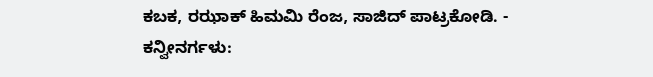ಕಬಕ, ರಝಾಕ್ ಹಿಮಮಿ ರೆಂಜ, ಸಾಜಿದ್ ಪಾಟ್ರಕೋಡಿ. - ಕನ್ವೀನರ್ಗಳು: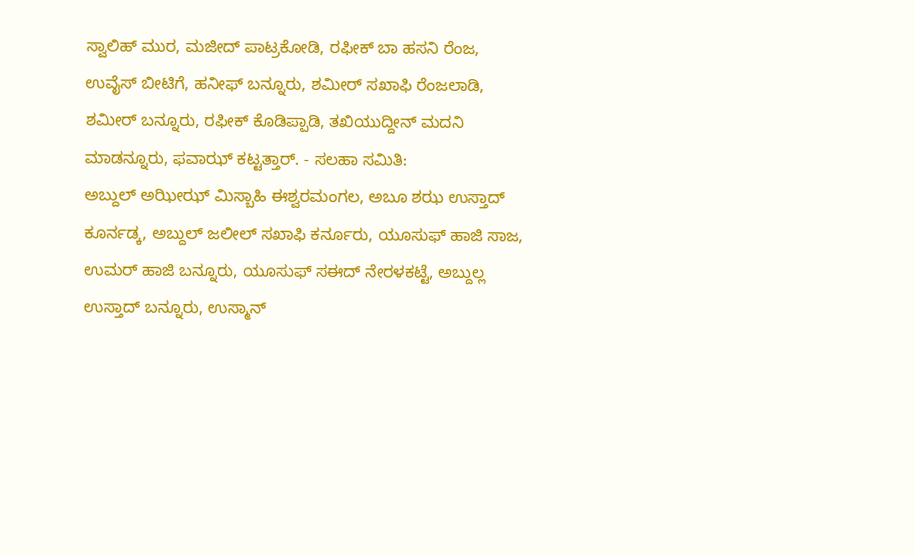ಸ್ವಾಲಿಹ್ ಮುರ, ಮಜೀದ್ ಪಾಟ್ರಕೋಡಿ, ರಫೀಕ್ ಬಾ ಹಸನಿ ರೆಂಜ, ಉವೈಸ್ ಬೀಟಿಗೆ, ಹನೀಫ್ ಬನ್ನೂರು, ಶಮೀರ್ ಸಖಾಫಿ ರೆಂಜಲಾಡಿ, ಶಮೀರ್ ಬನ್ನೂರು, ರಫೀಕ್ ಕೊಡಿಪ್ಪಾಡಿ, ತಖಿಯುದ್ದೀನ್ ಮದನಿ ಮಾಡನ್ನೂರು, ಫವಾಝ್ ಕಟ್ಟತ್ತಾರ್. - ಸಲಹಾ ಸಮಿತಿ:
ಅಬ್ದುಲ್ ಅಝೀಝ್ ಮಿಸ್ಬಾಹಿ ಈಶ್ವರಮಂಗಲ, ಅಬೂ ಶಝ ಉಸ್ತಾದ್ ಕೂರ್ನಡ್ಕ, ಅಬ್ದುಲ್ ಜಲೀಲ್ ಸಖಾಫಿ ಕರ್ನೂರು, ಯೂಸುಫ್ ಹಾಜಿ ಸಾಜ, ಉಮರ್ ಹಾಜಿ ಬನ್ನೂರು, ಯೂಸುಫ್ ಸಈದ್ ನೇರಳಕಟ್ಟೆ, ಅಬ್ದುಲ್ಲ ಉಸ್ತಾದ್ ಬನ್ನೂರು, ಉಸ್ಮಾನ್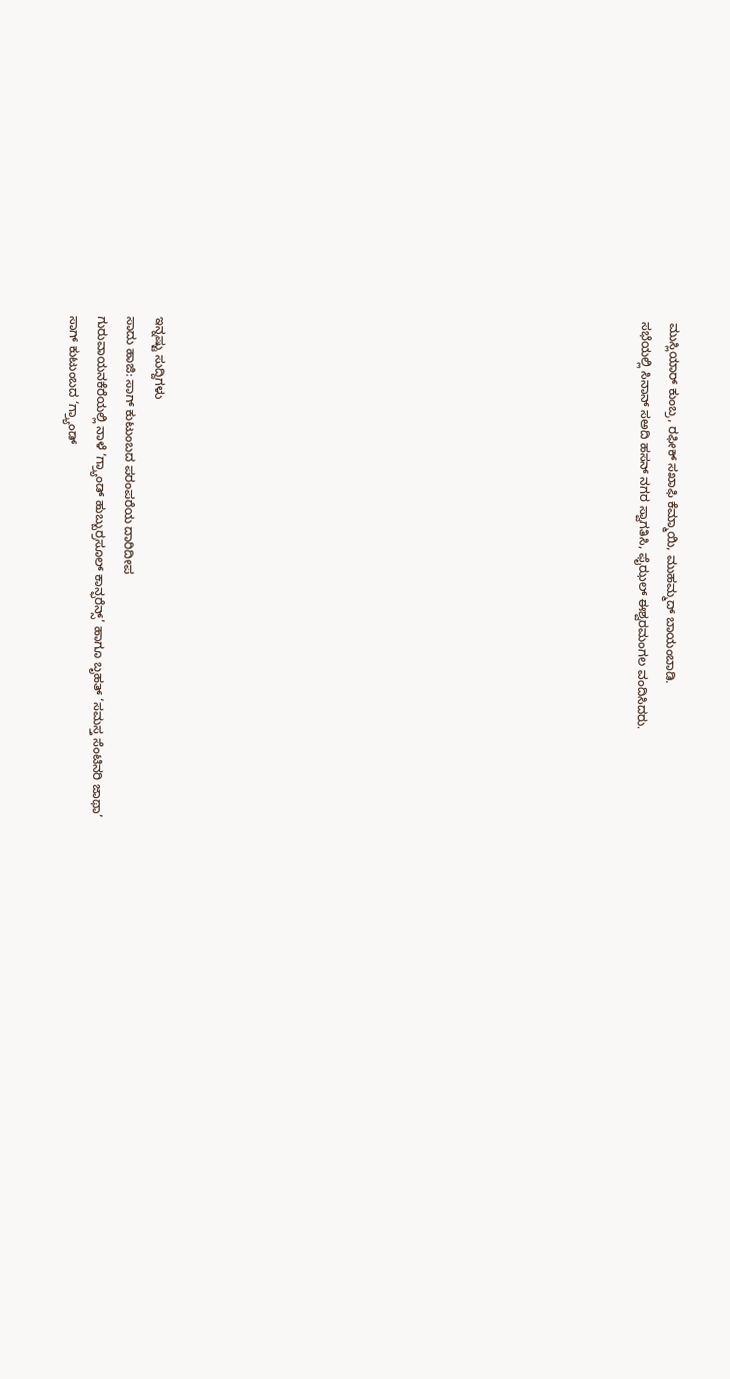ಮುಸ್ಲಿಯಾರ್ ಕುಂಬ್ರ, ರಫೀಕ್ ಸಖಾಫಿ ಕೆಮ್ಮಾಯಿ, ಮುಹಮ್ಮದ್ ಬಾಯಂಬಾಡಿ.
ಸಭೆಯಲ್ಲಿ ಸಿನಾನ್ ಸಅದಿ ಹಸನ್ ನಗರ ಸ್ವಾಗತಿಸಿ, ಫೈಝಲ್ ಈಶ್ವರಮಂಗಲ ವಂದಿಸಿದರು.
















ಇನ್ನಷ್ಟು ಸುದ್ದಿಗಳು
ಸಾದು ಹಾಜಿ: ಸಾಗ್ ಕುಟುಂಬದ ಪರಂಪರೆಯ ದಾರಿದೀಪ
ಗುರುವಾಯನಕೆರೆಯಲ್ಲಿ ನಾಳೆ ‘ಗ್ರ್ಯಾಂಡ್ ಹುಬ್ಬುರ್ರಸೂಲ್ ಕಾನ್ಫರೆನ್ಸ್’ ಹಾಗೂ ಬೃಹತ್ ‘ಸಮಸ್ತ ಸೆಂಟಿನರಿ ಜಾಥಾ’
ಸಾಗ್ ಕುಟುಂಬದ ‘ಗ್ರ್ಯಾಂಡ್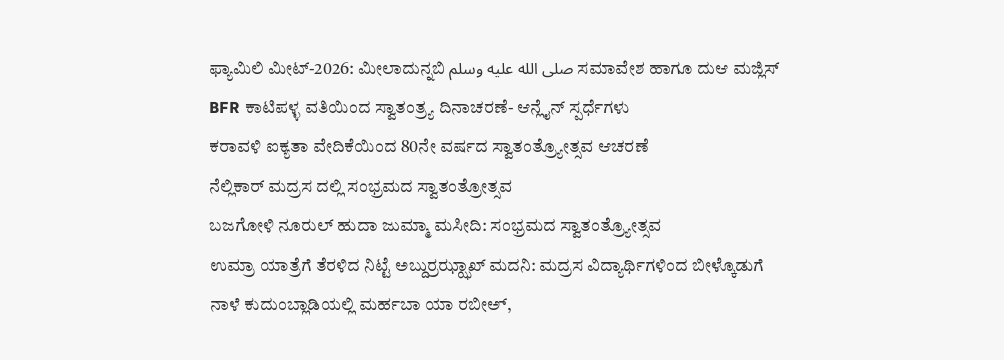ಫ್ಯಾಮಿಲಿ ಮೀಟ್-2026: ಮೀಲಾದುನ್ನಬಿ صلى الله عليه وسلم ಸಮಾವೇಶ ಹಾಗೂ ದುಆ ಮಜ್ಲಿಸ್
BFR ಕಾಟಿಪಳ್ಳ ವತಿಯಿಂದ ಸ್ವಾತಂತ್ರ್ಯ ದಿನಾಚರಣೆ- ಆನ್ಲೈನ್ ಸ್ಪರ್ಧೆಗಳು
ಕರಾವಳಿ ಐಕ್ಯತಾ ವೇದಿಕೆಯಿಂದ 80ನೇ ವರ್ಷದ ಸ್ವಾತಂತ್ರ್ಯೋತ್ಸವ ಆಚರಣೆ
ನೆಲ್ಲಿಕಾರ್ ಮದ್ರಸ ದಲ್ಲಿ ಸಂಭ್ರಮದ ಸ್ವಾತಂತ್ರೋತ್ಸವ
ಬಜಗೋಳಿ ನೂರುಲ್ ಹುದಾ ಜುಮ್ಮಾ ಮಸೀದಿ: ಸಂಭ್ರಮದ ಸ್ವಾತಂತ್ರ್ಯೋತ್ಸವ
ಉಮ್ರಾ ಯಾತ್ರೆಗೆ ತೆರಳಿದ ನಿಟ್ಟೆ ಅಬ್ದುರ್ರಝ್ಝಾಖ್ ಮದನಿ: ಮದ್ರಸ ವಿದ್ಯಾರ್ಥಿಗಳಿಂದ ಬೀಳ್ಕೊಡುಗೆ
ನಾಳೆ ಕುದುಂಬ್ಲಾಡಿಯಲ್ಲಿ ಮರ್ಹಬಾ ಯಾ ರಬೀಅ್,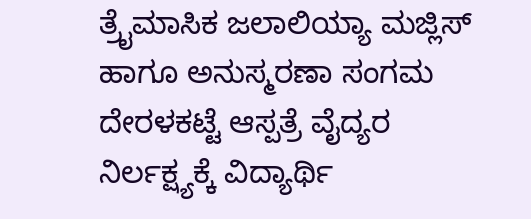ತ್ರೈಮಾಸಿಕ ಜಲಾಲಿಯ್ಯಾ ಮಜ್ಲಿಸ್ ಹಾಗೂ ಅನುಸ್ಮರಣಾ ಸಂಗಮ
ದೇರಳಕಟ್ಟೆ ಆಸ್ಪತ್ರೆ ವೈದ್ಯರ ನಿರ್ಲಕ್ಷ್ಯಕ್ಕೆ ವಿದ್ಯಾರ್ಥಿ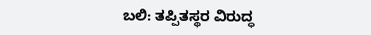ಬಲಿ: ತಪ್ಪಿತಸ್ಥರ ವಿರುದ್ಧ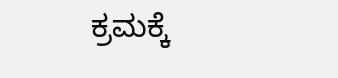ಕ್ರಮಕ್ಕೆ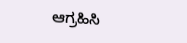ಆಗ್ರಹಿಸಿ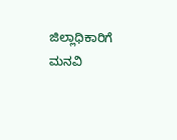ಜಿಲ್ಲಾಧಿಕಾರಿಗೆ ಮನವಿ